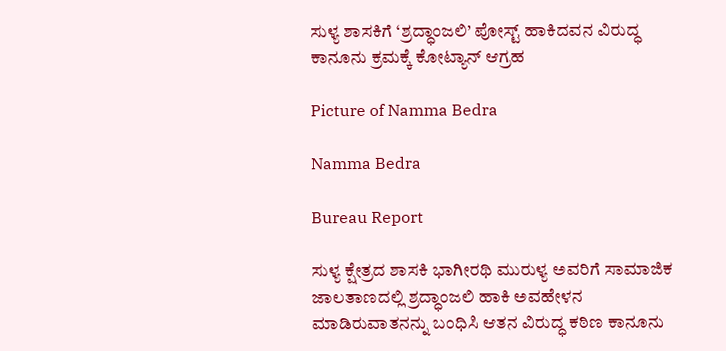ಸುಳ್ಯ ಶಾಸಕಿಗೆ ‘ಶ್ರದ್ಧಾಂಜಲಿ’ ಪೋಸ್ಟ್ ಹಾಕಿದವನ ವಿರುದ್ಧ ಕಾನೂನು ಕ್ರಮಕ್ಕೆ ಕೋಟ್ಯಾನ್ ಆಗ್ರಹ

Picture of Namma Bedra

Namma Bedra

Bureau Report

ಸುಳ್ಯ ಕ್ಷೇತ್ರದ ಶಾಸಕಿ ಭಾಗೀರಥಿ ಮುರುಳ್ಯ ಅವರಿಗೆ ಸಾಮಾಜಿಕ ಜಾಲತಾಣದಲ್ಲಿ ಶ್ರದ್ಧಾಂಜಲಿ ಹಾಕಿ ಅವಹೇಳನ ಮಾಡಿರುವಾತನನ್ನು ಬಂಧಿಸಿ ಆತನ ವಿರುದ್ಧ ಕಠಿಣ ಕಾನೂನು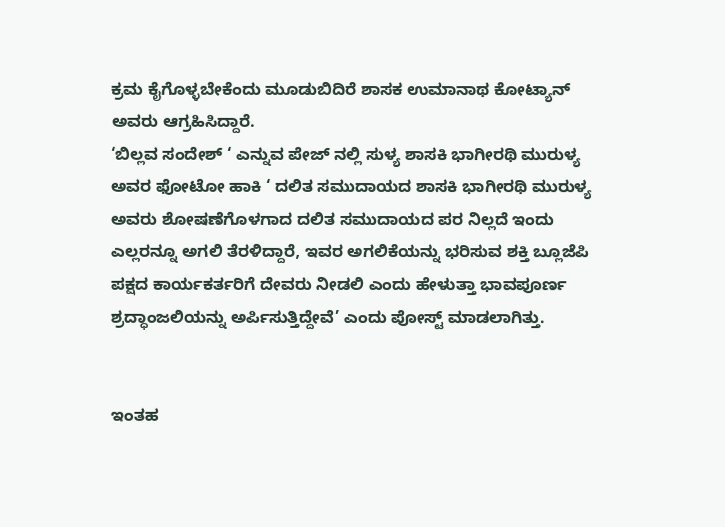ಕ್ರಮ ಕೈಗೊಳ್ಳಬೇಕೆಂದು ಮೂಡುಬಿದಿರೆ ಶಾಸಕ ಉಮಾನಾಥ ಕೋಟ್ಯಾನ್ ಅವರು ಆಗ್ರಹಿಸಿದ್ದಾರೆ.
‘ಬಿಲ್ಲವ ಸಂದೇಶ್ ‘ ಎನ್ನುವ ಪೇಜ್ ನಲ್ಲಿ ಸುಳ್ಯ ಶಾಸಕಿ ಭಾಗೀರಥಿ ಮುರುಳ್ಯ ಅವರ ಫೋಟೋ ಹಾಕಿ ‘ ದಲಿತ ಸಮುದಾಯದ ಶಾಸಕಿ ಭಾಗೀರಥಿ ಮುರುಳ್ಯ ಅವರು ಶೋಷಣೆಗೊಳಗಾದ ದಲಿತ ಸಮುದಾಯದ ಪರ ನಿಲ್ಲದೆ ಇಂದು ಎಲ್ಲರನ್ನೂ ಅಗಲಿ ತೆರಳಿದ್ದಾರೆ, ಇವರ ಅಗಲಿಕೆಯನ್ನು ಭರಿಸುವ ಶಕ್ತಿ ಬ್ಲೂಜೆಪಿ ಪಕ್ಷದ ಕಾರ್ಯಕರ್ತರಿಗೆ ದೇವರು ನೀಡಲಿ ಎಂದು ಹೇಳುತ್ತಾ ಭಾವಪೂರ್ಣ ಶ್ರದ್ಧಾಂಜಲಿಯನ್ನು ಅರ್ಪಿಸುತ್ತಿದ್ದೇವೆ’ ಎಂದು ಪೋಸ್ಟ್ ಮಾಡಲಾಗಿತ್ತು.


ಇಂತಹ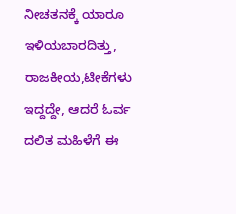ನೀಚತನಕ್ಕೆ ಯಾರೂ ಇಳಿಯಬಾರದಿತ್ತು, ರಾಜಕೀಯ,ಟೀಕೆಗಳು ಇದ್ದದ್ದೇ, ಆದರೆ ಓರ್ವ ದಲಿತ ಮಹಿಳೆಗೆ ಈ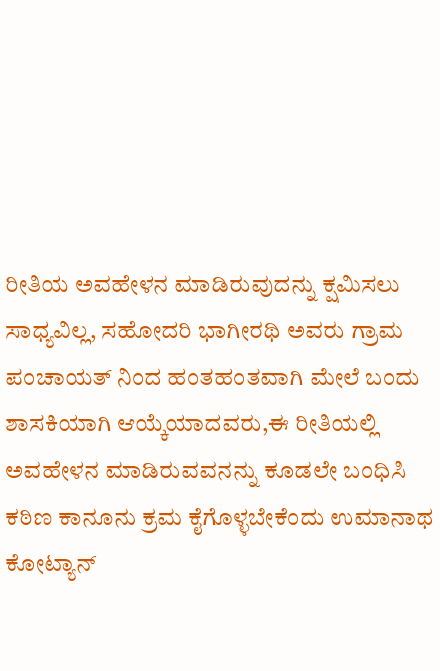ರೀತಿಯ ಅವಹೇಳನ ಮಾಡಿರುವುದನ್ನು ಕ್ಷಮಿಸಲು ಸಾಧ್ಯವಿಲ್ಲ, ಸಹೋದರಿ ಭಾಗೀರಥಿ ಅವರು ಗ್ರಾಮ ಪಂಚಾಯತ್ ನಿಂದ ಹಂತಹಂತವಾಗಿ ಮೇಲೆ ಬಂದು ಶಾಸಕಿಯಾಗಿ ಆಯ್ಕೆಯಾದವರು,ಈ ರೀತಿಯಲ್ಲಿ ಅವಹೇಳನ ಮಾಡಿರುವವನನ್ನು ಕೂಡಲೇ ಬಂಧಿಸಿ ಕಠಿಣ ಕಾನೂನು ಕ್ರಮ ಕೈಗೊಳ್ಳಬೇಕೆಂದು ಉಮಾನಾಥ ಕೋಟ್ಯಾನ್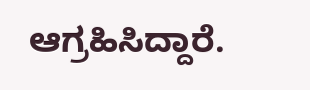ಆಗ್ರಹಿಸಿದ್ದಾರೆ.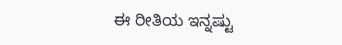ಈ ರೀತಿಯ ಇನ್ನಷ್ಟು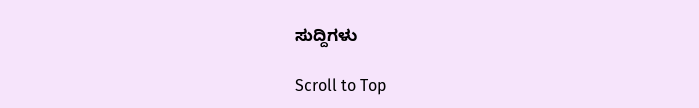ಸುದ್ದಿಗಳು

Scroll to Top